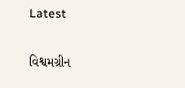Latest

વિશ્વમગ્રીન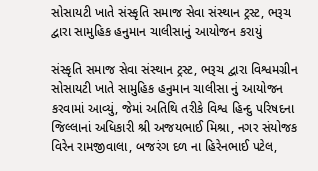સોસાયટી ખાતે સંસ્કૃતિ સમાજ સેવા સંસ્થાન ટ્રસ્ટ, ભરૂચ દ્વારા સામુહિક હનુમાન ચાલીસાનું આયોજન કરાયું

સંસ્કૃતિ સમાજ સેવા સંસ્થાન ટ્રસ્ટ, ભરૂચ દ્વારા વિશ્વમગ્રીન સોસાયટી ખાતે સામુહિક હનુમાન ચાલીસા નું આયોજન કરવામાં આવ્યું, જેમાં અતિથિ તરીકે વિશ્વ હિન્દુ પરિષદના જિલ્લાનાં અધિકારી શ્રી અજયભાઈ મિશ્રા, નગર સંયોજક વિરેન રામજીવાલા, બજરંગ દળ ના હિરેનભાઈ પટેલ,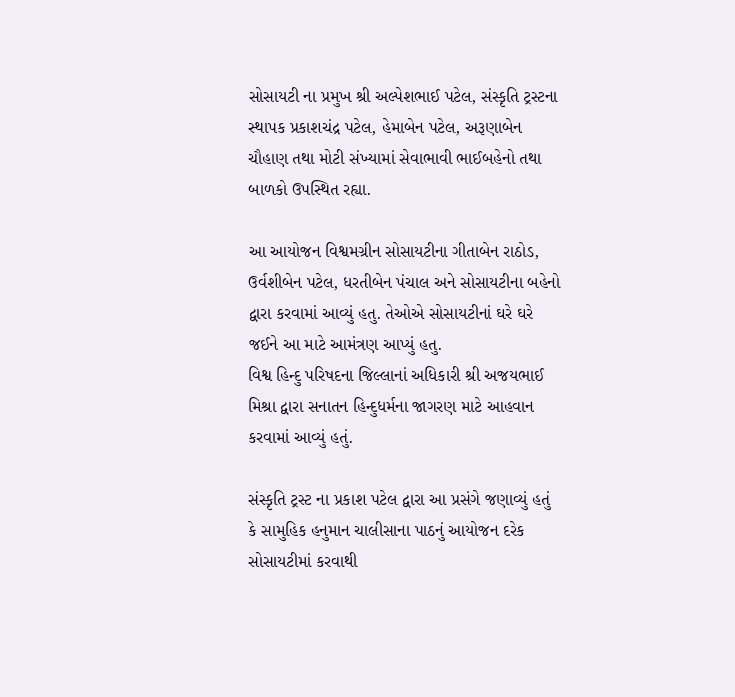સોસાયટી ના પ્રમુખ શ્રી અલ્પેશભાઈ પટેલ, સંસ્કૃતિ ટ્રસ્ટના સ્થાપક પ્રકાશચંદ્ર પટેલ, હેમાબેન પટેલ, અરૂણાબેન ચૌહાણ તથા મોટી સંખ્યામાં સેવાભાવી ભાઈબહેનો તથા બાળકો ઉપસ્થિત રહ્યા.

આ આયોજન વિશ્વમગ્રીન સોસાયટીના ગીતાબેન રાઠોડ, ઉર્વશીબેન પટેલ, ધરતીબેન પંચાલ અને સોસાયટીના બહેનો દ્વારા કરવામાં આવ્યું હતુ. તેઓએ સોસાયટીનાં ઘરે ઘરે જઈને આ માટે આમંત્રણ આપ્યું હતુ.
વિશ્વ હિન્દુ પરિષદના જિલ્લાનાં અધિકારી શ્રી અજયભાઈ મિશ્રા દ્વારા સનાતન હિન્દુધર્મના જાગરણ માટે આહવાન કરવામાં આવ્યું હતું.

સંસ્કૃતિ ટ્રસ્ટ ના પ્રકાશ પટેલ દ્વારા આ પ્રસંગે જણાવ્યું હતું કે સામુહિક હનુમાન ચાલીસાના પાઠનું આયોજન દરેક સોસાયટીમાં કરવાથી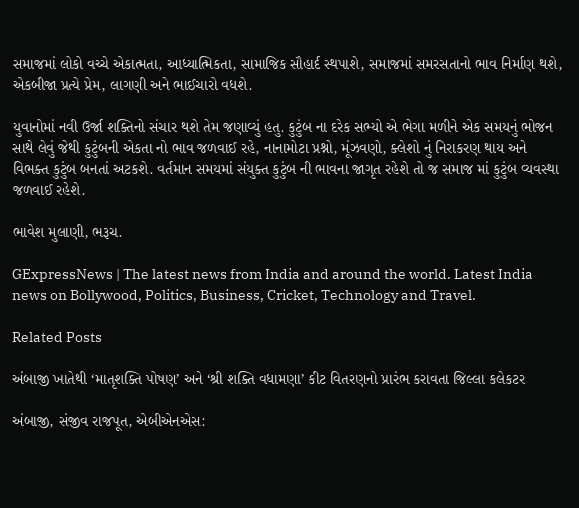સમાજમાં લોકો વચ્ચે એકાત્મતા, આધ્યાત્મિકતા, સામાજિક સૌહાર્દ સ્થપાશે, સમાજમાં સમરસતાનો ભાવ નિર્માણ થશે, એકબીજા પ્રત્યે પ્રેમ, લાગણી અને ભાઈચારો વધશે.

યુવાનોમાં નવી ઉર્જા શક્તિનો સંચાર થશે તેમ જણાવ્યું હતુ. કુટુંબ ના દરેક સભ્યો એ ભેગા મળીને એક સમયનું ભોજન સાથે લેવું જેથી કુટુંબની એકતા નો ભાવ જળવાઈ રહે, નાનામોટા પ્રશ્નો, મૂંઝવણો, ક્લેશો નું નિરાકરણ થાય અને વિભક્ત કુટુંબ બનતાં અટકશે. વર્તમાન સમયમાં સંયુક્ત કુટુંબ ની ભાવના જાગૃત રહેશે તો જ સમાજ માં કુટુંબ વ્યવસ્થા જળવાઈ રહેશે.

ભાવેશ મુલાણી, ભરૂચ.

GExpressNews | The latest news from India and around the world. Latest India news on Bollywood, Politics, Business, Cricket, Technology and Travel.

Related Posts

અંબાજી ખાતેથી ‘માતૃશક્તિ પોષણ’ અને ‘શ્રી શક્તિ વધામણા’ કીટ વિતરણનો પ્રારંભ કરાવતા જિલ્લા કલેકટર

અંબાજી, સંજીવ રાજપૂત, એબીએનએસ: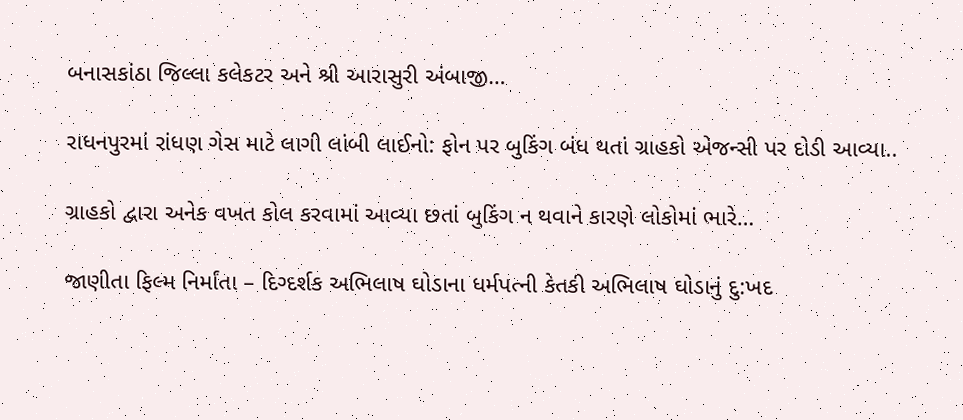બનાસકાંઠા જિલ્લા કલેકટર અને શ્રી આરાસુરી અંબાજી…

રાધનપુરમાં રાંધણ ગેસ માટે લાગી લાંબી લાઈનો: ફોન પર બુકિંગ બંધ થતાં ગ્રાહકો એજન્સી પર દોડી આવ્યા..

ગ્રાહકો દ્વારા અનેક વખત કોલ કરવામાં આવ્યા છતાં બુકિંગ ન થવાને કારણે લોકોમાં ભારે…

જાણીતા ફિલ્મ નિર્માંતા – દિગ્દર્શક અભિલાષ ઘોડાના ધર્મપત્ની કેતકી અભિલાષ ઘોડાનું દુ:ખદ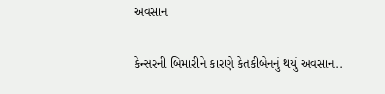અવસાન

કેન્સરની બિમારીને કારણે કેતકીબેનનું થયું અવસાન..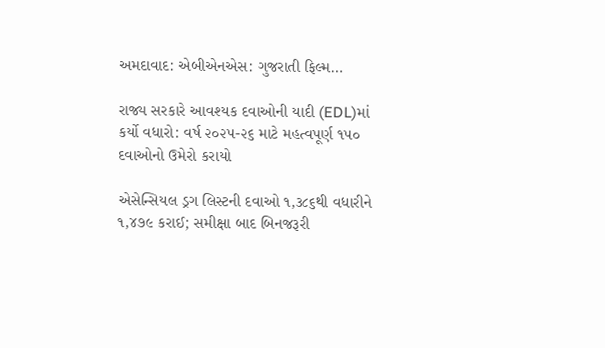અમદાવાદ: એબીએનએસ: ગુજરાતી ફિલ્મ…

રાજ્ય સરકારે આવશ્યક દવાઓની યાદી (EDL)માં કર્યો વધારો: વર્ષ ૨૦૨૫-૨૬ માટે મહત્વપૂર્ણ ૧૫૦ દવાઓનો ઉમેરો કરાયો

એસેન્સિયલ ડ્રગ લિસ્ટની દવાઓ ૧,૩૮૬થી વધારીને ૧,૪૭૯ કરાઈ; સમીક્ષા બાદ બિનજરૂરી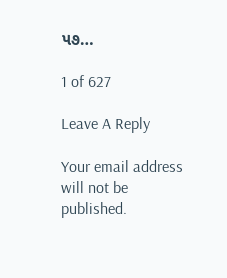૫૭…

1 of 627

Leave A Reply

Your email address will not be published.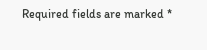Required fields are marked *